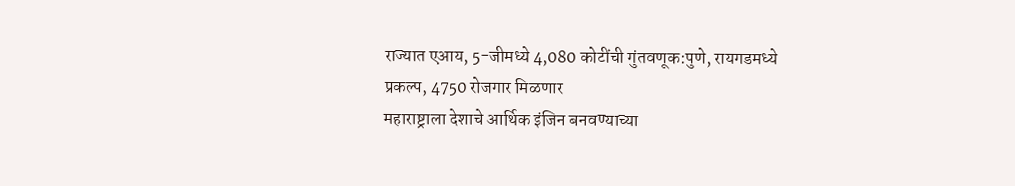राज्यात एआय, 5-जीमध्ये 4,080 कोटींची गुंतवणूक:पुणे, रायगडमध्ये प्रकल्प, 4750 रोजगार मिळणार
महाराष्ट्राला देशाचे आर्थिक इंजिन बनवण्याच्या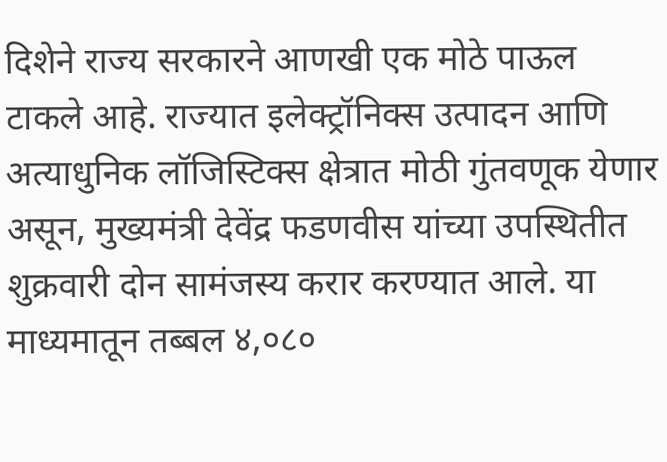दिशेने राज्य सरकारने आणखी एक मोठे पाऊल टाकले आहे. राज्यात इलेक्ट्रॉनिक्स उत्पादन आणि अत्याधुनिक लॉजिस्टिक्स क्षेत्रात मोठी गुंतवणूक येणार असून, मुख्यमंत्री देवेंद्र फडणवीस यांच्या उपस्थितीत शुक्रवारी दोन सामंजस्य करार करण्यात आले. या माध्यमातून तब्बल ४,०८०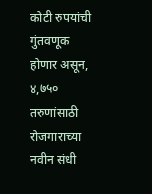कोटी रुपयांची गुंतवणूक होणार असून, ४,७५० तरुणांसाठी रोजगाराच्या नवीन संधी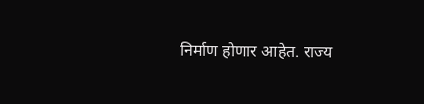निर्माण होणार आहेत. राज्य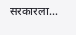सरकारला…